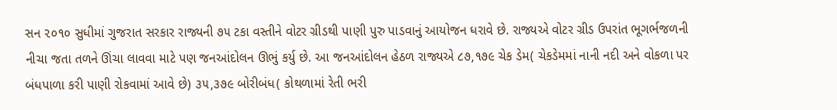સન ૨૦૧૦ સુધીમાં ગુજરાત સરકાર રાજ્યની ૭૫ ટકા વસ્તીને વોટર ગ્રીડથી પાણી પુરુ પાડવાનું આયોજન ધરાવે છે. રાજ્યએ વોટર ગ્રીડ ઉપરાંત ભૂગર્ભજળની નીચા જતા તળને ઊંચા લાવવા માટે પણ જનઆંદોલન ઊભું કર્યુ છે. આ જનઆંદોલન હેઠળ રાજ્યએ ૮૭,૧૭૯ ચેક ડેમ( ચેકડેમમાં નાની નદી અને વોકળા પર બંધપાળા કરી પાણી રોકવામાં આવે છે) ૩૫,૩૭૯ બોરીબંધ( કોથળામાં રેતી ભરી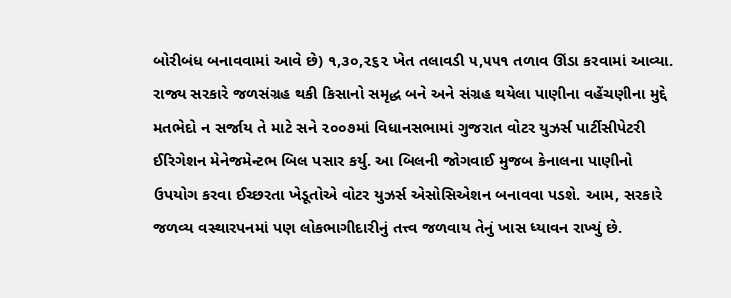બોરીબંધ બનાવવામાં આવે છે) ૧,૩૦,૨૬૨ ખેત તલાવડી ૫,૫૫૧ તળાવ ઊંડા કરવામાં આવ્યા. રાજ્ય સરકારે જળસંગ્રહ થકી કિસાનો સમૃદ્ધ બને અને સંગ્રહ થયેલા પાણીના વહેંચણીના મુદ્દે મતભેદો ન સર્જાય તે માટે સને ૨૦૦૭માં વિધાનસભામાં ગુજરાત વોટર યુઝર્સ પાર્ટીસીપેટરી ઈરિગેશન મેનેજમેન્ટભ બિલ પસાર કર્યુ. આ બિલની જોગવાઈ મુજબ કેનાલના પાણીનો ઉપયોગ કરવા ઈચ્છરતા ખેડૂતોએ વોટર યુઝર્સ એસોસિએશન બનાવવા પડશે. આમ, સરકારે જળવ્ય વસ્થારપનમાં પણ લોકભાગીદારીનું તત્ત્વ જળવાય તેનું ખાસ ધ્યાવન રાખ્યું છે.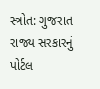સ્ત્રોત: ગુજરાત રાજ્ય સરકારનું પોર્ટલ